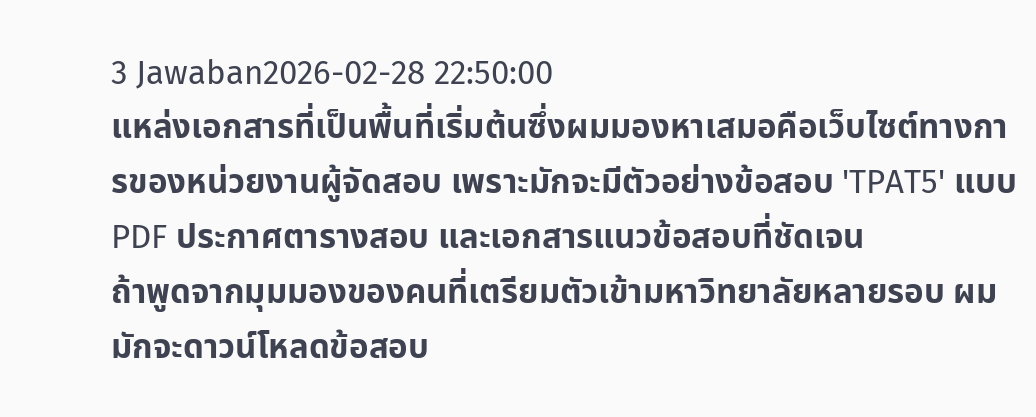3 Jawaban2026-02-28 22:50:00
แหล่งเอกสารที่เป็นพื้นที่เริ่มต้นซึ่งผมมองหาเสมอคือเว็บไซต์ทางการของหน่วยงานผู้จัดสอบ เพราะมักจะมีตัวอย่างข้อสอบ 'TPAT5' แบบ PDF ประกาศตารางสอบ และเอกสารแนวข้อสอบที่ชัดเจน
ถ้าพูดจากมุมมองของคนที่เตรียมตัวเข้ามหาวิทยาลัยหลายรอบ ผมมักจะดาวน์โหลดข้อสอบ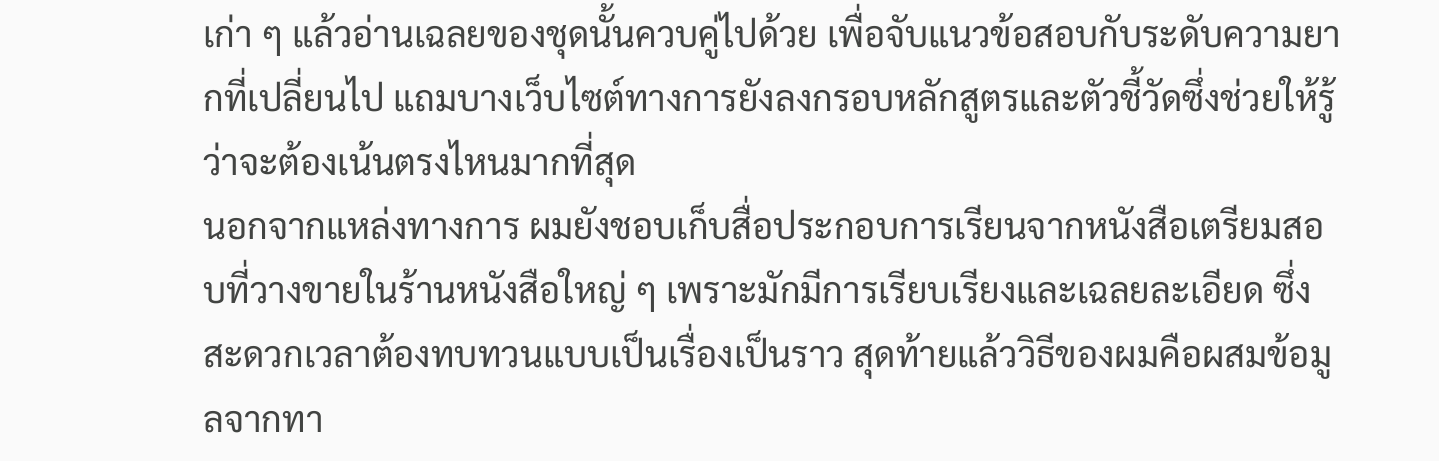เก่า ๆ แล้วอ่านเฉลยของชุดนั้นควบคู่ไปด้วย เพื่อจับแนวข้อสอบกับระดับความยากที่เปลี่ยนไป แถมบางเว็บไซต์ทางการยังลงกรอบหลักสูตรและตัวชี้วัดซึ่งช่วยให้รู้ว่าจะต้องเน้นตรงไหนมากที่สุด
นอกจากแหล่งทางการ ผมยังชอบเก็บสื่อประกอบการเรียนจากหนังสือเตรียมสอบที่วางขายในร้านหนังสือใหญ่ ๆ เพราะมักมีการเรียบเรียงและเฉลยละเอียด ซึ่งสะดวกเวลาต้องทบทวนแบบเป็นเรื่องเป็นราว สุดท้ายแล้ววิธีของผมคือผสมข้อมูลจากทา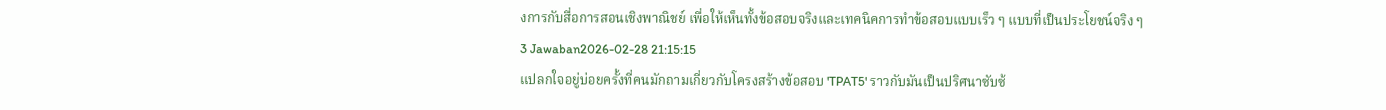งการกับสื่อการสอนเชิงพาณิชย์ เพื่อให้เห็นทั้งข้อสอบจริงและเทคนิคการทำข้อสอบแบบเร็ว ๆ แบบที่เป็นประโยชน์จริง ๆ
3 Jawaban2026-02-28 21:15:15
แปลกใจอยู่บ่อยครั้งที่คนมักถามเกี่ยวกับโครงสร้างข้อสอบ 'TPAT5' ราวกับมันเป็นปริศนาซับซ้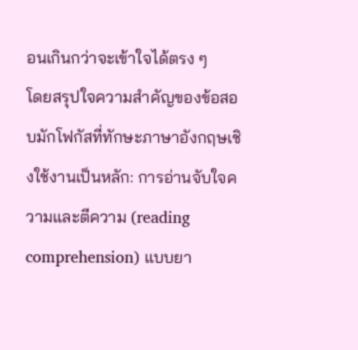อนเกินกว่าจะเข้าใจได้ตรง ๆ
โดยสรุปใจความสำคัญของข้อสอบมักโฟกัสที่ทักษะภาษาอังกฤษเชิงใช้งานเป็นหลัก: การอ่านจับใจความและตีความ (reading comprehension) แบบยา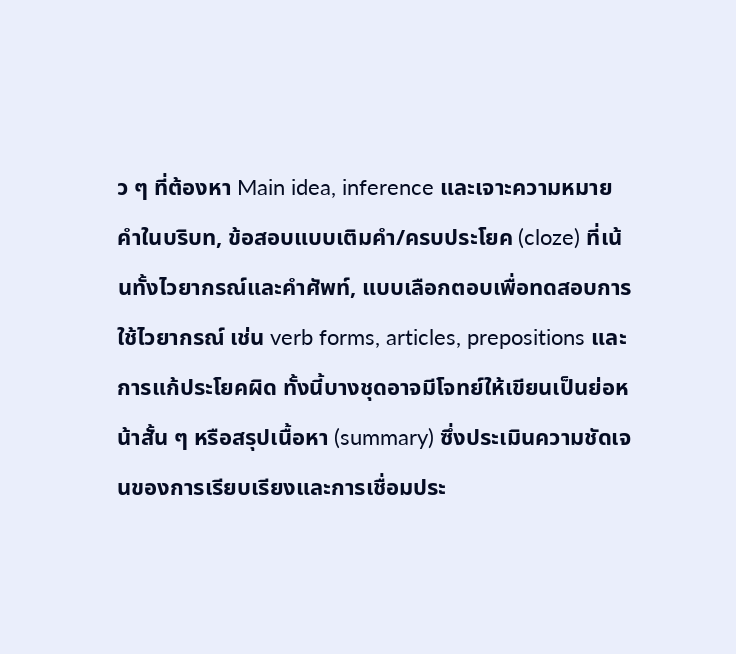ว ๆ ที่ต้องหา Main idea, inference และเจาะความหมายคำในบริบท, ข้อสอบแบบเติมคำ/ครบประโยค (cloze) ที่เน้นทั้งไวยากรณ์และคำศัพท์, แบบเลือกตอบเพื่อทดสอบการใช้ไวยากรณ์ เช่น verb forms, articles, prepositions และการแก้ประโยคผิด ทั้งนี้บางชุดอาจมีโจทย์ให้เขียนเป็นย่อหน้าสั้น ๆ หรือสรุปเนื้อหา (summary) ซึ่งประเมินความชัดเจนของการเรียบเรียงและการเชื่อมประ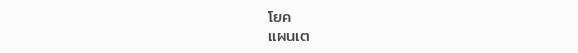โยค
แผนเต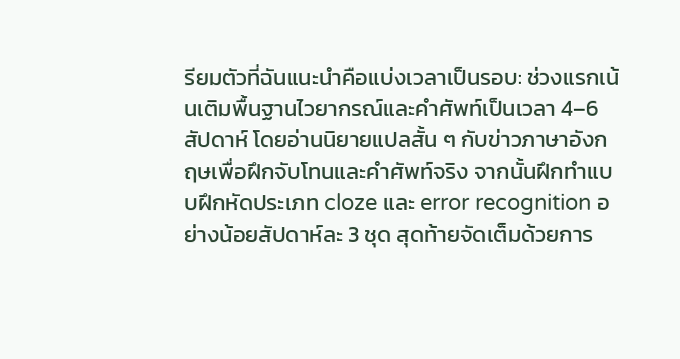รียมตัวที่ฉันแนะนำคือแบ่งเวลาเป็นรอบ: ช่วงแรกเน้นเติมพื้นฐานไวยากรณ์และคำศัพท์เป็นเวลา 4–6 สัปดาห์ โดยอ่านนิยายแปลสั้น ๆ กับข่าวภาษาอังกฤษเพื่อฝึกจับโทนและคำศัพท์จริง จากนั้นฝึกทำแบบฝึกหัดประเภท cloze และ error recognition อย่างน้อยสัปดาห์ละ 3 ชุด สุดท้ายจัดเต็มด้วยการ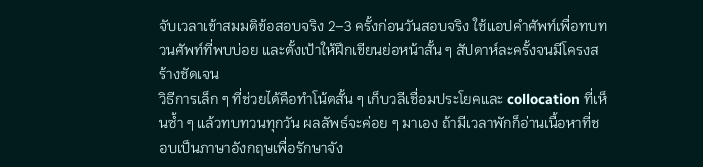จับเวลาเข้าสมมติข้อสอบจริง 2–3 ครั้งก่อนวันสอบจริง ใช้แอปคำศัพท์เพื่อทบทวนศัพท์ที่พบบ่อย และตั้งเป้าให้ฝึกเขียนย่อหน้าสั้น ๆ สัปดาห์ละครั้งจนมีโครงสร้างชัดเจน
วิธีการเล็ก ๆ ที่ช่วยได้คือทำโน้ตสั้น ๆ เก็บวลีเชื่อมประโยคและ collocation ที่เห็นซ้ำ ๆ แล้วทบทวนทุกวัน ผลลัพธ์จะค่อย ๆ มาเอง ถ้ามีเวลาพักก็อ่านเนื้อหาที่ชอบเป็นภาษาอังกฤษเพื่อรักษาจัง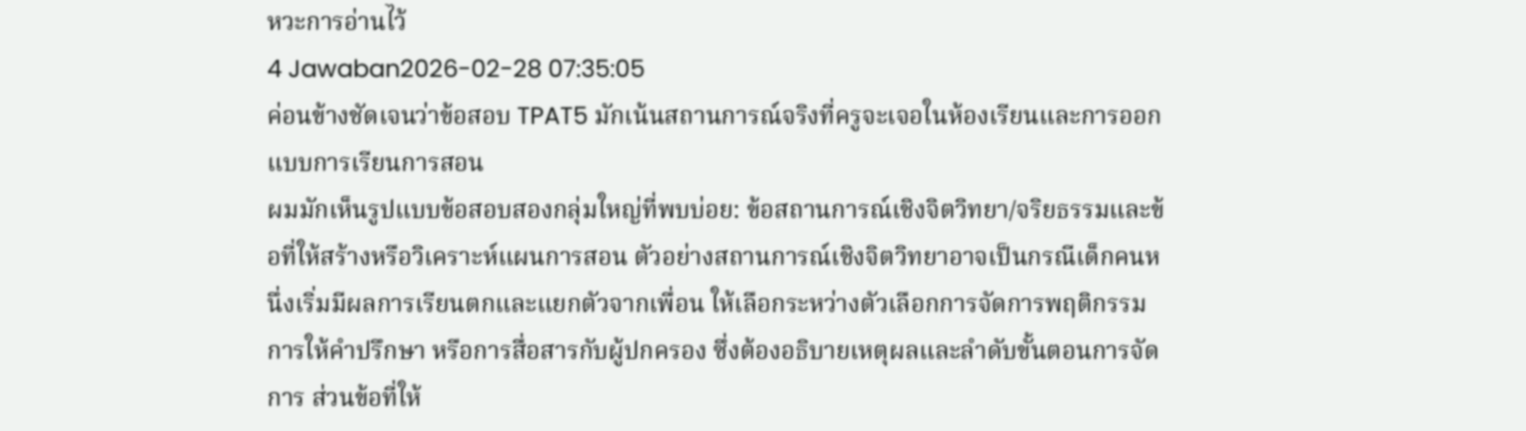หวะการอ่านไว้
4 Jawaban2026-02-28 07:35:05
ค่อนข้างชัดเจนว่าข้อสอบ TPAT5 มักเน้นสถานการณ์จริงที่ครูจะเจอในห้องเรียนและการออกแบบการเรียนการสอน
ผมมักเห็นรูปแบบข้อสอบสองกลุ่มใหญ่ที่พบบ่อย: ข้อสถานการณ์เชิงจิตวิทยา/จริยธรรมและข้อที่ให้สร้างหรือวิเคราะห์แผนการสอน ตัวอย่างสถานการณ์เชิงจิตวิทยาอาจเป็นกรณีเด็กคนหนึ่งเริ่มมีผลการเรียนตกและแยกตัวจากเพื่อน ให้เลือกระหว่างตัวเลือกการจัดการพฤติกรรม การให้คำปรึกษา หรือการสื่อสารกับผู้ปกครอง ซึ่งต้องอธิบายเหตุผลและลำดับขั้นตอนการจัดการ ส่วนข้อที่ให้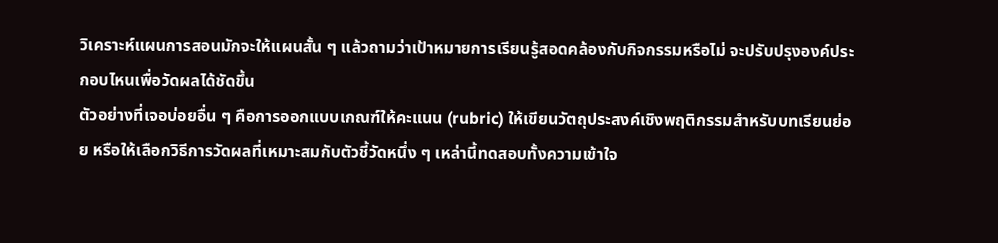วิเคราะห์แผนการสอนมักจะให้แผนสั้น ๆ แล้วถามว่าเป้าหมายการเรียนรู้สอดคล้องกับกิจกรรมหรือไม่ จะปรับปรุงองค์ประกอบไหนเพื่อวัดผลได้ชัดขึ้น
ตัวอย่างที่เจอบ่อยอื่น ๆ คือการออกแบบเกณฑ์ให้คะแนน (rubric) ให้เขียนวัตถุประสงค์เชิงพฤติกรรมสำหรับบทเรียนย่อย หรือให้เลือกวิธีการวัดผลที่เหมาะสมกับตัวชี้วัดหนึ่ง ๆ เหล่านี้ทดสอบทั้งความเข้าใจ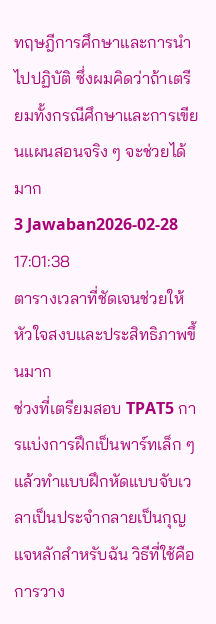ทฤษฎีการศึกษาและการนำไปปฏิบัติ ซึ่งผมคิดว่าถ้าเตรียมทั้งกรณีศึกษาและการเขียนแผนสอนจริง ๆ จะช่วยได้มาก
3 Jawaban2026-02-28 17:01:38
ตารางเวลาที่ชัดเจนช่วยให้หัวใจสงบและประสิทธิภาพขึ้นมาก
ช่วงที่เตรียมสอบ TPAT5 การแบ่งการฝึกเป็นพาร์ทเล็ก ๆ แล้วทำแบบฝึกหัดแบบจับเวลาเป็นประจำกลายเป็นกุญแจหลักสำหรับฉัน วิธีที่ใช้คือการวาง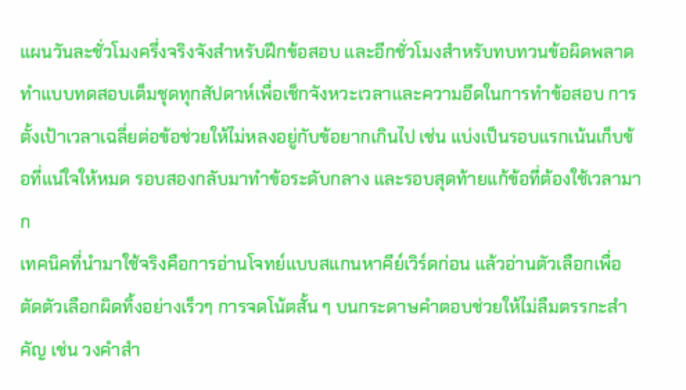แผนวันละชั่วโมงครึ่งจริงจังสำหรับฝึกข้อสอบ และอีกชั่วโมงสำหรับทบทวนข้อผิดพลาด ทำแบบทดสอบเต็มชุดทุกสัปดาห์เพื่อเช็กจังหวะเวลาและความอึดในการทำข้อสอบ การตั้งเป้าเวลาเฉลี่ยต่อข้อช่วยให้ไม่หลงอยู่กับข้อยากเกินไป เช่น แบ่งเป็นรอบแรกเน้นเก็บข้อที่แน่ใจให้หมด รอบสองกลับมาทำข้อระดับกลาง และรอบสุดท้ายแก้ข้อที่ต้องใช้เวลามาก
เทคนิคที่นำมาใช้จริงคือการอ่านโจทย์แบบสแกนหาคีย์เวิร์ดก่อน แล้วอ่านตัวเลือกเพื่อตัดตัวเลือกผิดทิ้งอย่างเร็วๆ การจดโน้ตสั้น ๆ บนกระดาษคำตอบช่วยให้ไม่ลืมตรรกะสำคัญ เช่น วงคำสำ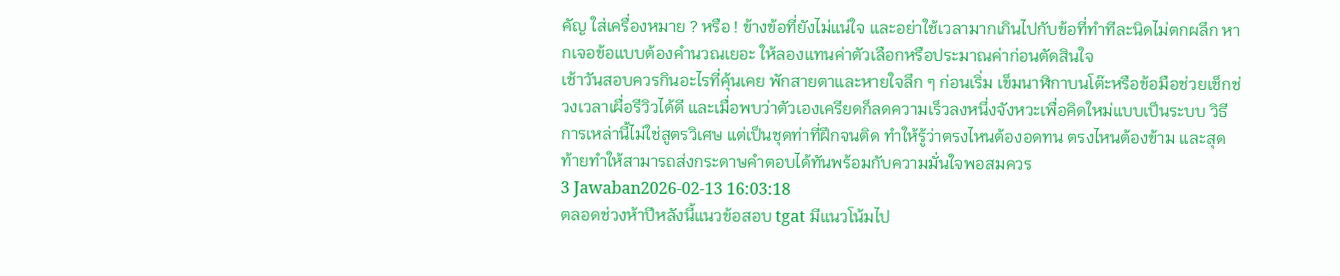คัญ ใส่เครื่องหมาย ? หรือ ! ข้างข้อที่ยังไม่แน่ใจ และอย่าใช้เวลามากเกินไปกับข้อที่ทำทีละนิดไม่ตกผลึก หากเจอข้อแบบต้องคำนวณเยอะ ให้ลองแทนค่าตัวเลือกหรือประมาณค่าก่อนตัดสินใจ
เช้าวันสอบควรกินอะไรที่คุ้นเคย พักสายตาและหายใจลึก ๆ ก่อนเริ่ม เข็มนาฬิกาบนโต๊ะหรือข้อมือช่วยเช็กช่วงเวลาเผื่อรีวิวได้ดี และเมื่อพบว่าตัวเองเครียดก็ลดความเร็วลงหนึ่งจังหวะเพื่อคิดใหม่แบบเป็นระบบ วิธีการเหล่านี้ไม่ใช่สูตรวิเศษ แต่เป็นชุดท่าที่ฝึกจนติด ทำให้รู้ว่าตรงไหนต้องอดทน ตรงไหนต้องข้าม และสุดท้ายทำให้สามารถส่งกระดาษคำตอบได้ทันพร้อมกับความมั่นใจพอสมควร
3 Jawaban2026-02-13 16:03:18
ตลอดช่วงห้าปีหลังนี้แนวข้อสอบ tgat มีแนวโน้มไป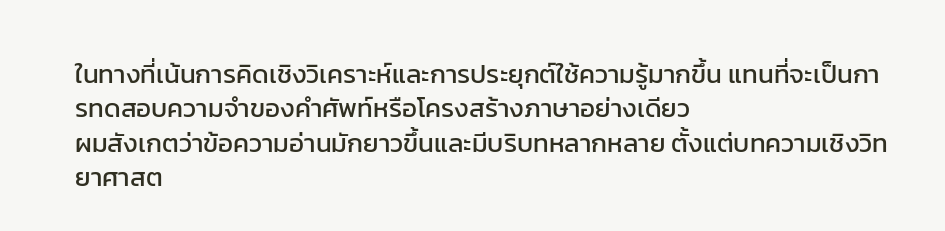ในทางที่เน้นการคิดเชิงวิเคราะห์และการประยุกต์ใช้ความรู้มากขึ้น แทนที่จะเป็นการทดสอบความจำของคำศัพท์หรือโครงสร้างภาษาอย่างเดียว
ผมสังเกตว่าข้อความอ่านมักยาวขึ้นและมีบริบทหลากหลาย ตั้งแต่บทความเชิงวิทยาศาสต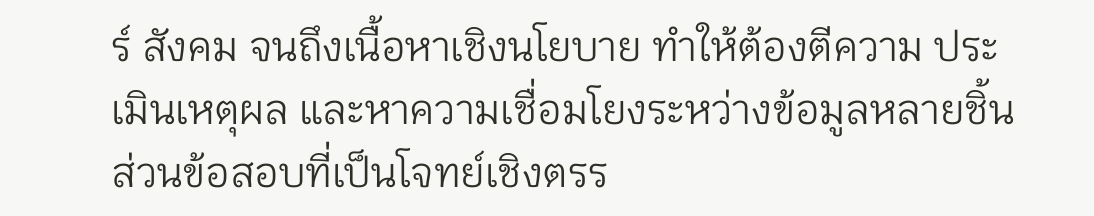ร์ สังคม จนถึงเนื้อหาเชิงนโยบาย ทำให้ต้องตีความ ประเมินเหตุผล และหาความเชื่อมโยงระหว่างข้อมูลหลายชิ้น ส่วนข้อสอบที่เป็นโจทย์เชิงตรร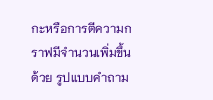กะหรือการตีความกราฟมีจำนวนเพิ่มขึ้นด้วย รูปแบบคำถาม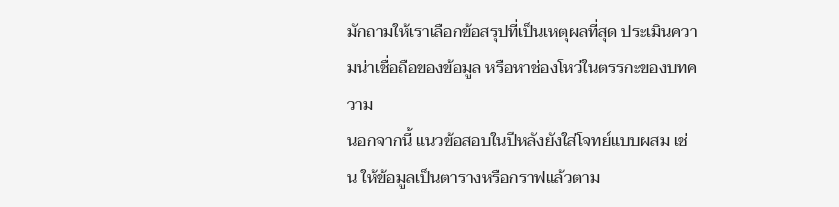มักถามให้เราเลือกข้อสรุปที่เป็นเหตุผลที่สุด ประเมินความน่าเชื่อถือของข้อมูล หรือหาช่องโหว่ในตรรกะของบทความ
นอกจากนี้ แนวข้อสอบในปีหลังยังใส่โจทย์แบบผสม เช่น ให้ข้อมูลเป็นตารางหรือกราฟแล้วตาม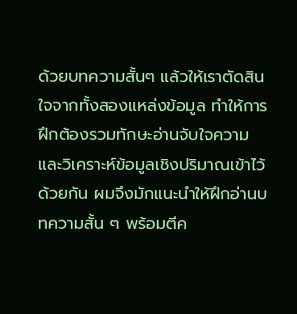ด้วยบทความสั้นๆ แล้วให้เราตัดสินใจจากทั้งสองแหล่งข้อมูล ทำให้การฝึกต้องรวมทักษะอ่านจับใจความและวิเคราะห์ข้อมูลเชิงปริมาณเข้าไว้ด้วยกัน ผมจึงมักแนะนำให้ฝึกอ่านบทความสั้น ๆ พร้อมตีค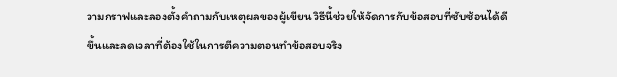วามกราฟและลองตั้งคำถามกับเหตุผลของผู้เขียน วิธีนี้ช่วยให้จัดการกับข้อสอบที่ซับซ้อนได้ดีขึ้นและลดเวลาที่ต้องใช้ในการตีความตอนทำข้อสอบจริง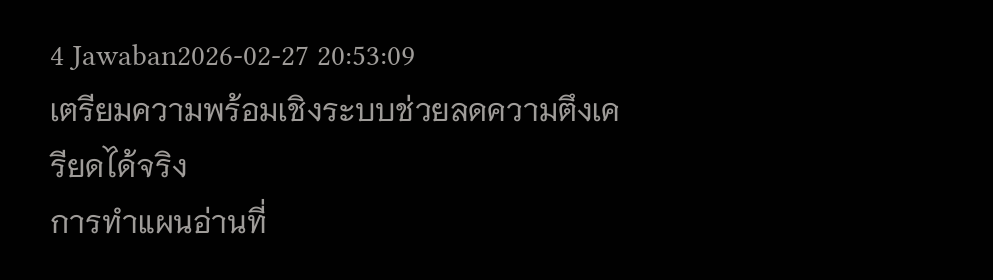4 Jawaban2026-02-27 20:53:09
เตรียมความพร้อมเชิงระบบช่วยลดความตึงเครียดได้จริง
การทำแผนอ่านที่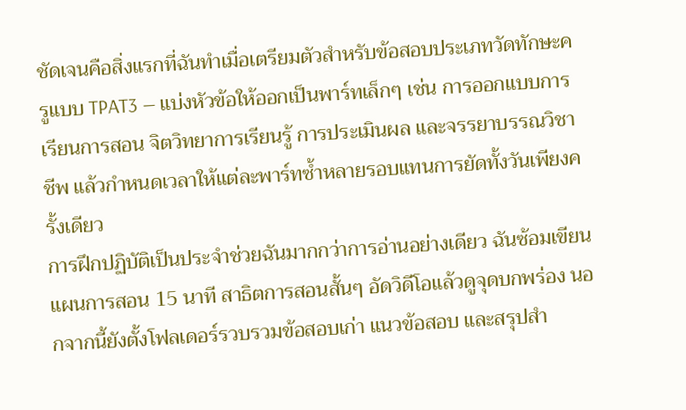ชัดเจนคือสิ่งแรกที่ฉันทำเมื่อเตรียมตัวสำหรับข้อสอบประเภทวัดทักษะครูแบบ TPAT3 — แบ่งหัวข้อให้ออกเป็นพาร์ทเล็กๆ เช่น การออกแบบการเรียนการสอน จิตวิทยาการเรียนรู้ การประเมินผล และจรรยาบรรณวิชาชีพ แล้วกำหนดเวลาให้แต่ละพาร์ทซ้ำหลายรอบแทนการยัดทั้งวันเพียงครั้งเดียว
การฝึกปฏิบัติเป็นประจำช่วยฉันมากกว่าการอ่านอย่างเดียว ฉันซ้อมเขียนแผนการสอน 15 นาที สาธิตการสอนสั้นๆ อัดวิดีโอแล้วดูจุดบกพร่อง นอกจากนี้ยังตั้งโฟลเดอร์รวบรวมข้อสอบเก่า แนวข้อสอบ และสรุปสำ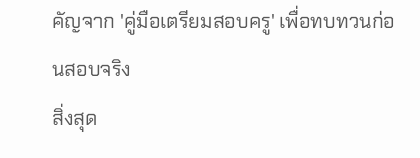คัญจาก 'คู่มือเตรียมสอบครู' เพื่อทบทวนก่อนสอบจริง
สิ่งสุด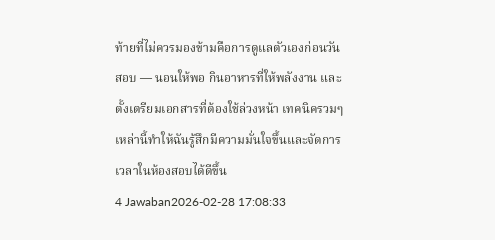ท้ายที่ไม่ควรมองข้ามคือการดูแลตัวเองก่อนวันสอบ — นอนให้พอ กินอาหารที่ให้พลังงาน และตั้งเตรียมเอกสารที่ต้องใช้ล่วงหน้า เทคนิครวมๆ เหล่านี้ทำให้ฉันรู้สึกมีความมั่นใจขึ้นและจัดการเวลาในห้องสอบได้ดีขึ้น
4 Jawaban2026-02-28 17:08:33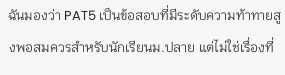ฉันมองว่า PAT5 เป็นข้อสอบที่มีระดับความท้าทายสูงพอสมควรสำหรับนักเรียนม.ปลาย แต่ไม่ใช่เรื่องที่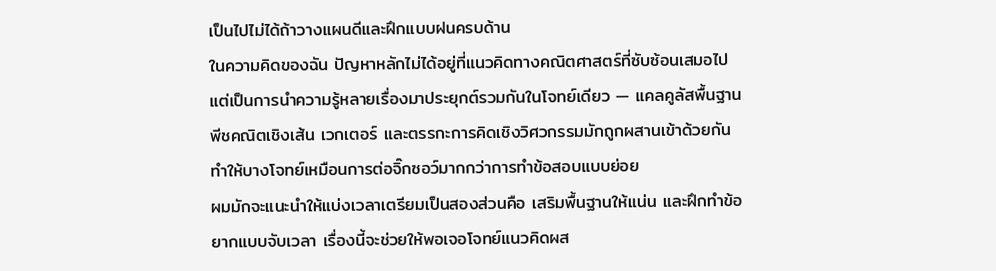เป็นไปไม่ได้ถ้าวางแผนดีและฝึกแบบฝนครบด้าน
ในความคิดของฉัน ปัญหาหลักไม่ได้อยู่ที่แนวคิดทางคณิตศาสตร์ที่ซับซ้อนเสมอไป แต่เป็นการนำความรู้หลายเรื่องมาประยุกต์รวมกันในโจทย์เดียว — แคลคูลัสพื้นฐาน พีชคณิตเชิงเส้น เวกเตอร์ และตรรกะการคิดเชิงวิศวกรรมมักถูกผสานเข้าด้วยกัน ทำให้บางโจทย์เหมือนการต่อจิ๊กซอว์มากกว่าการทำข้อสอบแบบย่อย
ผมมักจะแนะนำให้แบ่งเวลาเตรียมเป็นสองส่วนคือ เสริมพื้นฐานให้แน่น และฝึกทำข้อยากแบบจับเวลา เรื่องนี้จะช่วยให้พอเจอโจทย์แนวคิดผส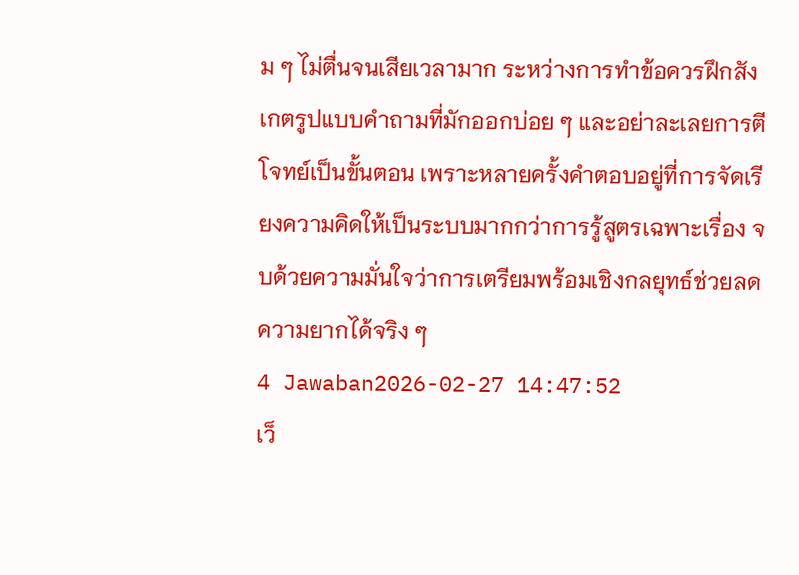ม ๆ ไม่ตื่นจนเสียเวลามาก ระหว่างการทำข้อควรฝึกสังเกตรูปแบบคำถามที่มักออกบ่อย ๆ และอย่าละเลยการตีโจทย์เป็นขั้นตอน เพราะหลายครั้งคำตอบอยู่ที่การจัดเรียงความคิดให้เป็นระบบมากกว่าการรู้สูตรเฉพาะเรื่อง จบด้วยความมั่นใจว่าการเตรียมพร้อมเชิงกลยุทธ์ช่วยลดความยากได้จริง ๆ
4 Jawaban2026-02-27 14:47:52
เว็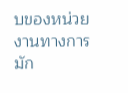บของหน่วยงานทางการมัก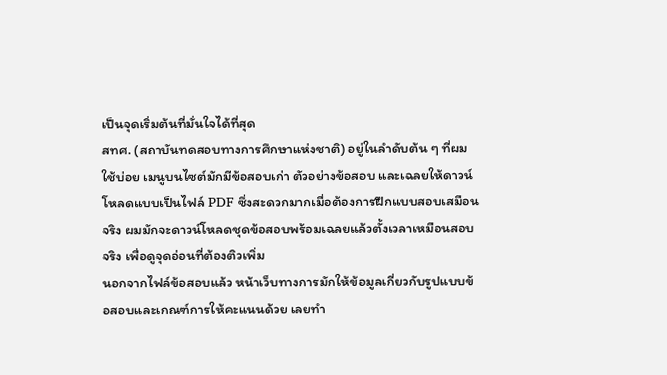เป็นจุดเริ่มต้นที่มั่นใจได้ที่สุด
สทศ. (สถาบันทดสอบทางการศึกษาแห่งชาติ) อยู่ในลำดับต้น ๆ ที่ผมใช้บ่อย เมนูบนไซต์มักมีข้อสอบเก่า ตัวอย่างข้อสอบ และเฉลยให้ดาวน์โหลดแบบเป็นไฟล์ PDF ซึ่งสะดวกมากเมื่อต้องการฝึกแบบสอบเสมือนจริง ผมมักจะดาวน์โหลดชุดข้อสอบพร้อมเฉลยแล้วตั้งเวลาเหมือนสอบจริง เพื่อดูจุดอ่อนที่ต้องติวเพิ่ม
นอกจากไฟล์ข้อสอบแล้ว หน้าเว็บทางการมักให้ข้อมูลเกี่ยวกับรูปแบบข้อสอบและเกณฑ์การให้คะแนนด้วย เลยทำ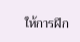ให้การฝึก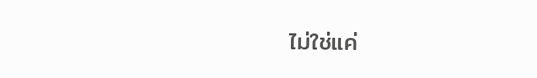ไม่ใช่แค่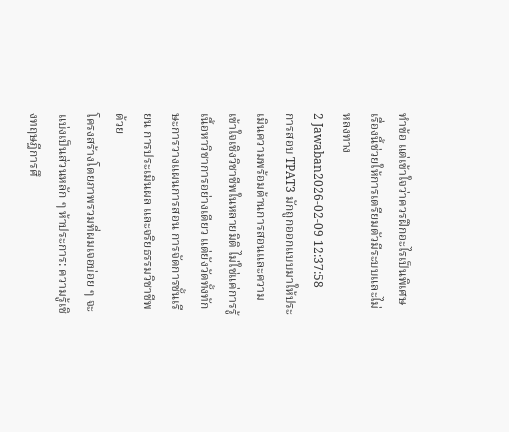ทำข้อ แต่เข้าใจว่าควรฝึกอะไรเป็นพิเศษ เรื่องนี้ช่วยให้การเตรียมตัวมีระบบและไม่หลงทาง
2 Jawaban2026-02-09 12:37:58
การสอบ TPAT3 มักถูกออกแบบมาให้ประเมินความพร้อมด้านการสอนและความเข้าใจเชิงวิชาชีพในหลายมิติ ไม่ใช่แค่การรู้เนื้อหาวิชาการอย่างเดียว แต่ยังวัดทั้งทักษะการวางแผนการสอน การจัดการชั้นเรียน การประเมินผล และจริยธรรมวิชาชีพด้วย
โครงสร้างโดยภาพรวมที่ผมเจอบ่อย ๆ จะแบ่งเป็นส่วนหลัก ๆ ห้าประการ: ความรู้เชิงทฤษฎีการศึ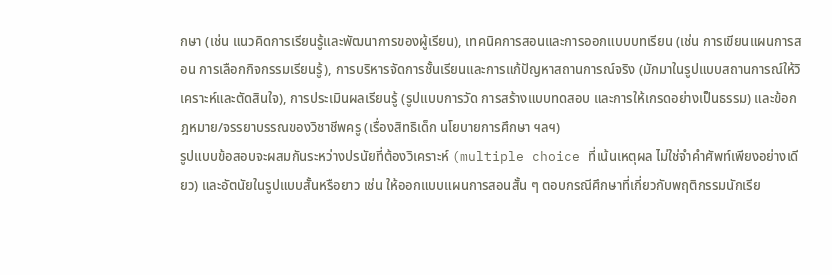กษา (เช่น แนวคิดการเรียนรู้และพัฒนาการของผู้เรียน), เทคนิคการสอนและการออกแบบบทเรียน (เช่น การเขียนแผนการสอน การเลือกกิจกรรมเรียนรู้), การบริหารจัดการชั้นเรียนและการแก้ปัญหาสถานการณ์จริง (มักมาในรูปแบบสถานการณ์ให้วิเคราะห์และตัดสินใจ), การประเมินผลเรียนรู้ (รูปแบบการวัด การสร้างแบบทดสอบ และการให้เกรดอย่างเป็นธรรม) และข้อกฎหมาย/จรรยาบรรณของวิชาชีพครู (เรื่องสิทธิเด็ก นโยบายการศึกษา ฯลฯ)
รูปแบบข้อสอบจะผสมกันระหว่างปรนัยที่ต้องวิเคราะห์ (multiple choice ที่เน้นเหตุผล ไม่ใช่จำคำศัพท์เพียงอย่างเดียว) และอัตนัยในรูปแบบสั้นหรือยาว เช่น ให้ออกแบบแผนการสอนสั้น ๆ ตอบกรณีศึกษาที่เกี่ยวกับพฤติกรรมนักเรีย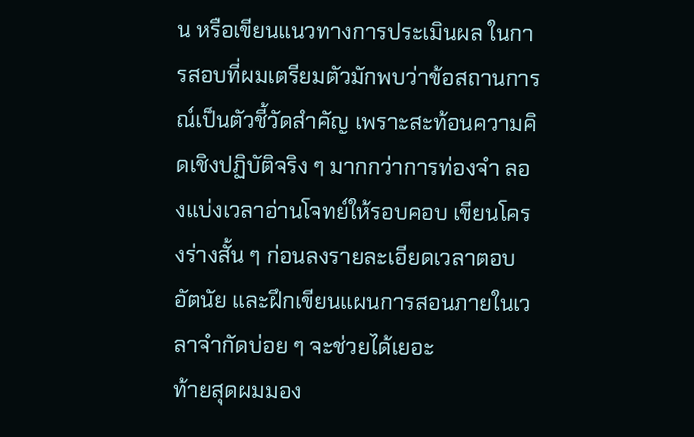น หรือเขียนแนวทางการประเมินผล ในการสอบที่ผมเตรียมตัวมักพบว่าข้อสถานการณ์เป็นตัวชี้วัดสำคัญ เพราะสะท้อนความคิดเชิงปฏิบัติจริง ๆ มากกว่าการท่องจำ ลองแบ่งเวลาอ่านโจทย์ให้รอบคอบ เขียนโครงร่างสั้น ๆ ก่อนลงรายละเอียดเวลาตอบอัตนัย และฝึกเขียนแผนการสอนภายในเวลาจำกัดบ่อย ๆ จะช่วยได้เยอะ
ท้ายสุดผมมอง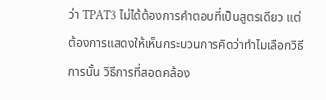ว่า TPAT3 ไม่ได้ต้องการคำตอบที่เป็นสูตรเดียว แต่ต้องการแสดงให้เห็นกระบวนการคิดว่าทำไมเลือกวิธีการนั้น วิธีการที่สอดคล้อง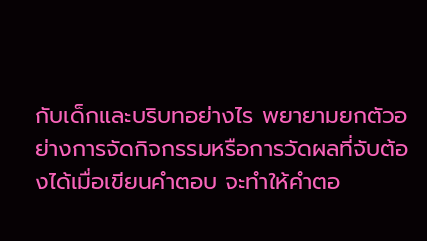กับเด็กและบริบทอย่างไร พยายามยกตัวอย่างการจัดกิจกรรมหรือการวัดผลที่จับต้องได้เมื่อเขียนคำตอบ จะทำให้คำตอ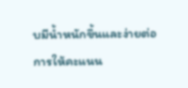บมีน้ำหนักขึ้นและง่ายต่อการให้คะแนน